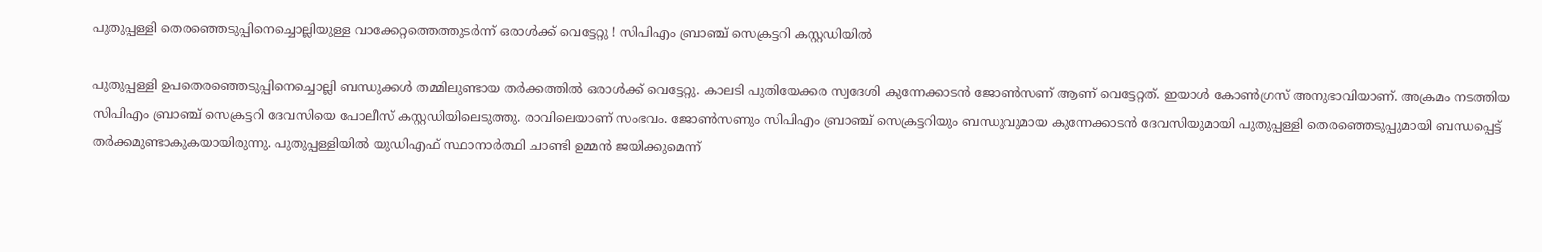പുതുപ്പള്ളി തെരഞ്ഞെടുപ്പിനെച്ചൊല്ലിയുള്ള വാക്കേറ്റത്തെത്തുടര്‍ന്ന് ഒരാള്‍ക്ക് വെട്ടേറ്റു ! സിപിഎം ബ്രാഞ്ച് സെക്രട്ടറി കസ്റ്റഡിയില്‍

പുതുപ്പള്ളി ഉപതെരഞ്ഞെടുപ്പിനെച്ചൊല്ലി ബന്ധുക്കള്‍ തമ്മിലുണ്ടായ തര്‍ക്കത്തില്‍ ഒരാള്‍ക്ക് വെട്ടേറ്റു. കാലടി പുതിയേക്കര സ്വദേശി കുന്നേക്കാടന്‍ ജോണ്‍സണ് ആണ് വെട്ടേറ്റത്. ഇയാള്‍ കോണ്‍ഗ്രസ് അനുഭാവിയാണ്. അക്രമം നടത്തിയ സിപിഎം ബ്രാഞ്ച് സെക്രട്ടറി ദേവസിയെ പോലീസ് കസ്റ്റഡിയിലെടുത്തു. രാവിലെയാണ് സംഭവം. ജോണ്‍സണും സിപിഎം ബ്രാഞ്ച് സെക്രട്ടറിയും ബന്ധുവുമായ കുന്നേക്കാടന്‍ ദേവസിയുമായി പുതുപ്പള്ളി തെരഞ്ഞെടുപ്പുമായി ബന്ധപ്പെട്ട് തര്‍ക്കമുണ്ടാകുകയായിരുന്നു. പുതുപ്പള്ളിയില്‍ യുഡിഎഫ് സ്ഥാനാര്‍ത്ഥി ചാണ്ടി ഉമ്മന്‍ ജയിക്കുമെന്ന്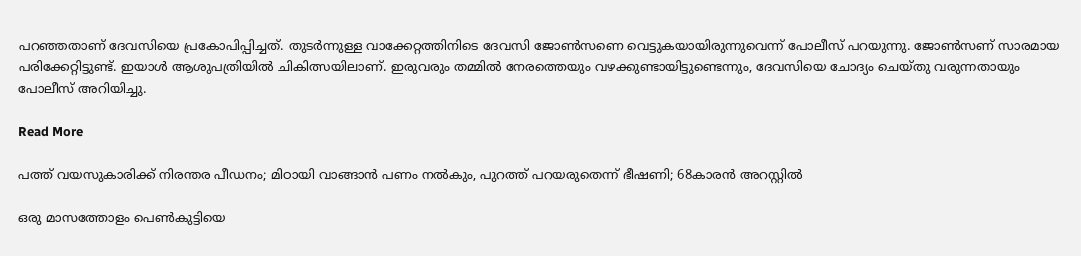പറഞ്ഞതാണ് ദേവസിയെ പ്രകോപിപ്പിച്ചത്. തുടര്‍ന്നുള്ള വാക്കേറ്റത്തിനിടെ ദേവസി ജോണ്‍സണെ വെട്ടുകയായിരുന്നുവെന്ന് പോലീസ് പറയുന്നു. ജോണ്‍സണ് സാരമായ പരിക്കേറ്റിട്ടുണ്ട്. ഇയാള്‍ ആശുപത്രിയില്‍ ചികിത്സയിലാണ്. ഇരുവരും തമ്മില്‍ നേരത്തെയും വഴക്കുണ്ടായിട്ടുണ്ടെന്നും, ദേവസിയെ ചോദ്യം ചെയ്തു വരുന്നതായും പോലീസ് അറിയിച്ചു.

Read More

പത്ത് വയസുകാരിക്ക് നിരന്തര പീഡനം; മിഠായി വാങ്ങാൻ പണം നൽകും, പുറത്ത് പറയരുതെന്ന് ഭീഷണി; 68കാരൻ അറസ്റ്റിൽ

ഒരു മാസത്തോളം പെൺകുട്ടിയെ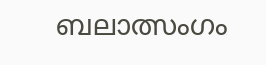ബലാത്സംഗം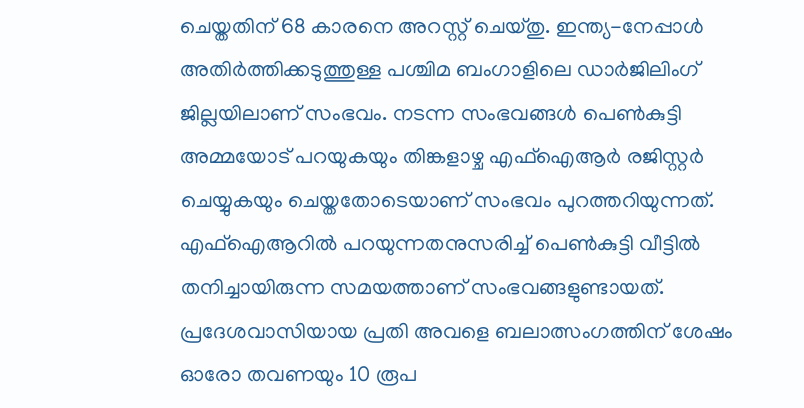ചെയ്തതിന് 68 കാരനെ അറസ്റ്റ് ചെയ്തു. ഇന്ത്യ-നേപ്പാൾ അതിർത്തിക്കടുത്തുള്ള പശ്ചിമ ബംഗാളിലെ ഡാർജിലിംഗ് ജില്ലയിലാണ് സംഭവം. നടന്ന സംഭവങ്ങൾ പെൺകുട്ടി അമ്മയോട് പറയുകയും തിങ്കളാഴ്ച എഫ്‌ഐആർ രജിസ്റ്റർ ചെയ്യുകയും ചെയ്തതോടെയാണ് സംഭവം പുറത്തറിയുന്നത്. എഫ്‌ഐആറിൽ പറയുന്നതനുസരിച്ച് പെൺകുട്ടി വീട്ടിൽ തനിച്ചായിരുന്ന സമയത്താണ് സംഭവങ്ങളുണ്ടായത്. പ്രദേശവാസിയായ പ്രതി അവളെ ബലാത്സംഗത്തിന് ശേഷം ഓരോ തവണയും 10 രൂപ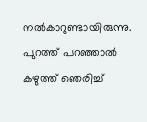നൽകാറുണ്ടായിരുന്നു. പുറത്ത് പറഞ്ഞാൽ കഴുത്ത് ഞെരിച്ച്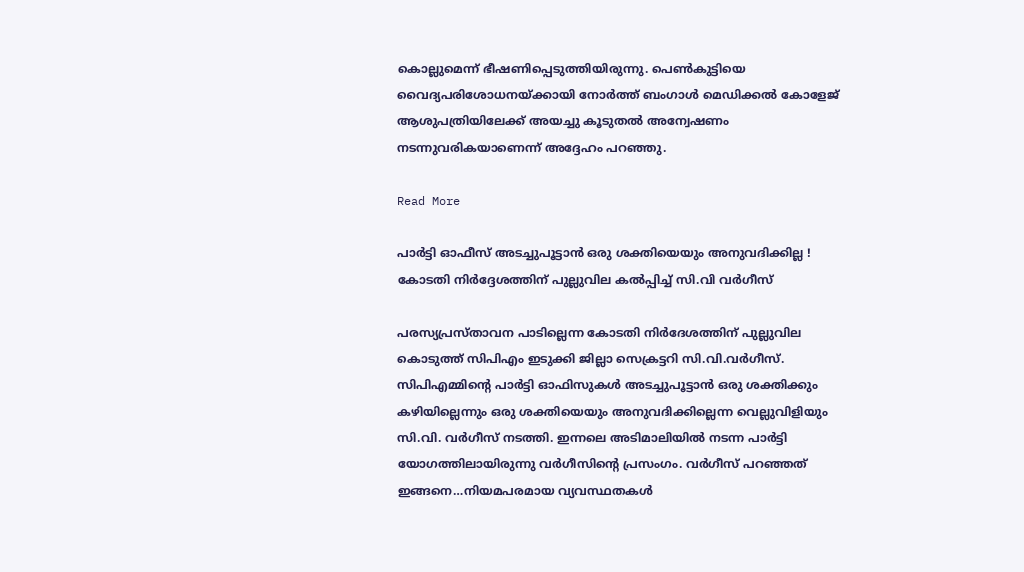കൊല്ലുമെന്ന് ഭീഷണിപ്പെടുത്തിയിരുന്നു. പെൺകുട്ടിയെ വൈദ്യപരിശോധനയ്ക്കായി നോർത്ത് ബംഗാൾ മെഡിക്കൽ കോളേജ് ആശുപത്രിയിലേക്ക് അയച്ചു കൂടുതൽ അന്വേഷണം നടന്നുവരികയാണെന്ന് അദ്ദേഹം പറഞ്ഞു.

Read More

പാര്‍ട്ടി ഓഫീസ് അടച്ചുപൂട്ടാന്‍ ഒരു ശക്തിയെയും അനുവദിക്കില്ല ! കോടതി നിര്‍ദ്ദേശത്തിന് പുല്ലുവില കല്‍പ്പിച്ച് സി.വി വര്‍ഗീസ്

പരസ്യപ്രസ്താവന പാടില്ലെന്ന കോടതി നിര്‍ദേശത്തിന് പുല്ലുവില കൊടുത്ത് സിപിഎം ഇടുക്കി ജില്ലാ സെക്രട്ടറി സി.വി.വര്‍ഗീസ്. സിപിഎമ്മിന്റെ പാര്‍ട്ടി ഓഫിസുകള്‍ അടച്ചുപൂട്ടാന്‍ ഒരു ശക്തിക്കും കഴിയില്ലെന്നും ഒരു ശക്തിയെയും അനുവദിക്കില്ലെന്ന വെല്ലുവിളിയും സി.വി. വര്‍ഗീസ് നടത്തി. ഇന്നലെ അടിമാലിയില്‍ നടന്ന പാര്‍ട്ടി യോഗത്തിലായിരുന്നു വര്‍ഗീസിന്റെ പ്രസംഗം. വര്‍ഗീസ് പറഞ്ഞത് ഇങ്ങനെ…നിയമപരമായ വ്യവസ്ഥതകള്‍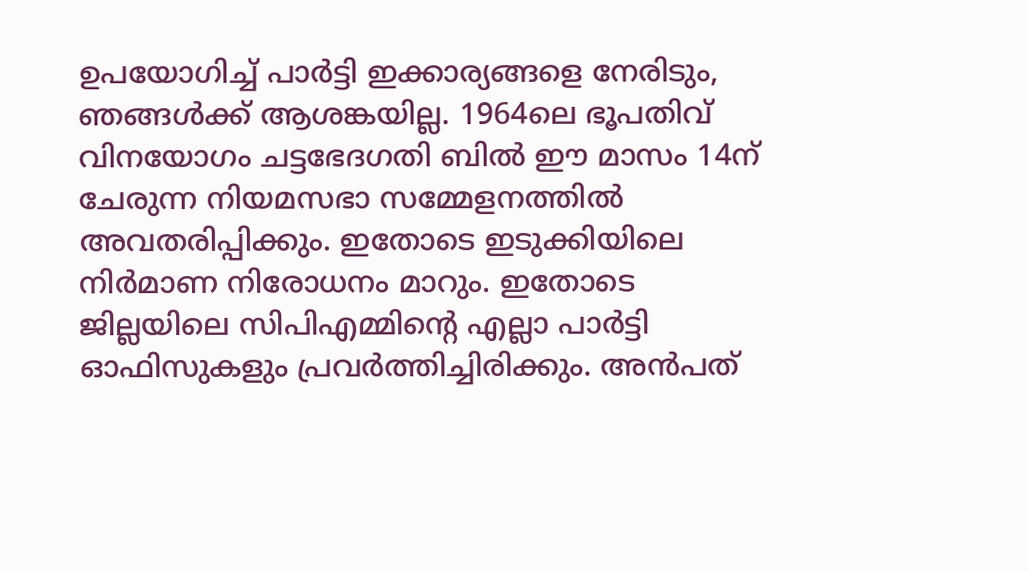ഉപയോഗിച്ച് പാര്‍ട്ടി ഇക്കാര്യങ്ങളെ നേരിടും, ഞങ്ങള്‍ക്ക് ആശങ്കയില്ല. 1964ലെ ഭൂപതിവ് വിനയോഗം ചട്ടഭേദഗതി ബില്‍ ഈ മാസം 14ന് ചേരുന്ന നിയമസഭാ സമ്മേളനത്തില്‍ അവതരിപ്പിക്കും. ഇതോടെ ഇടുക്കിയിലെ നിര്‍മാണ നിരോധനം മാറും. ഇതോടെ ജില്ലയിലെ സിപിഎമ്മിന്റെ എല്ലാ പാര്‍ട്ടി ഓഫിസുകളും പ്രവര്‍ത്തിച്ചിരിക്കും. അന്‍പത്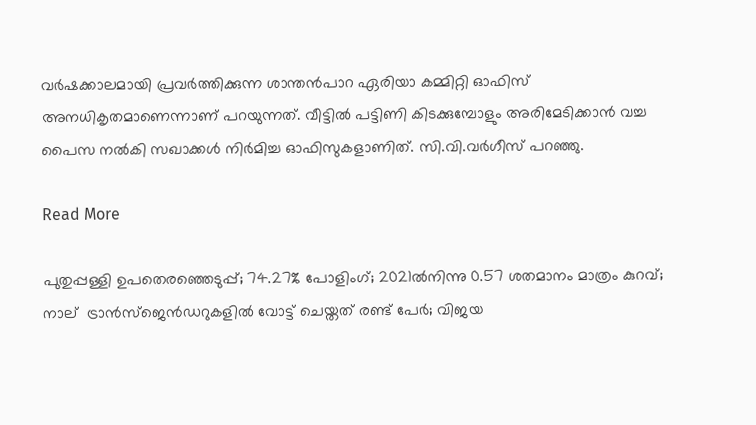വര്‍ഷക്കാലമായി പ്രവര്‍ത്തിക്കുന്ന ശാന്തന്‍പാറ ഏരിയാ കമ്മിറ്റി ഓഫിസ് അനധികൃതമാണെന്നാണ് പറയുന്നത്. വീട്ടില്‍ പട്ടിണി കിടക്കുമ്പോളും അരിമേടിക്കാന്‍ വച്ച പൈസ നല്‍കി സഖാക്കള്‍ നിര്‍മിച്ച ഓഫിസുകളാണിത്. സി.വി.വര്‍ഗീസ് പറഞ്ഞു.

Read More

പുതുപ്പള്ളി ഉപതെരഞ്ഞെടുപ്പ്; 74.27% പോളിംഗ്; 2021ൽനിന്നു 0.57 ശതമാനം മാത്രം കുറവ്; നാല്  ട്രാന്‍സ്‌ജെന്‍ഡറുകളിൽ വോട്ട് ചെയ്തത് രണ്ട് പേർ; വിജയ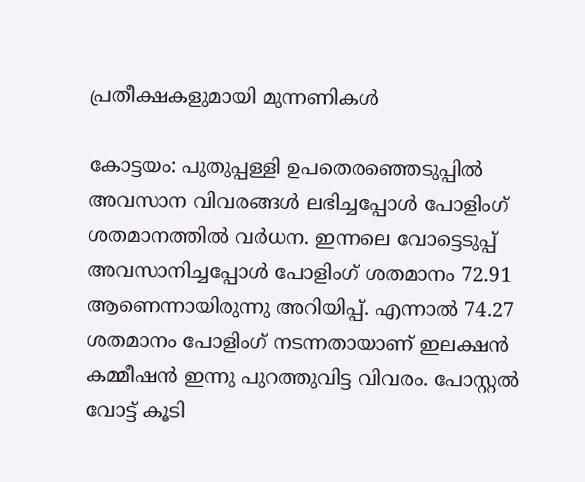പ്രതീക്ഷകളുമായി മുന്നണികൾ

കോട്ടയം: പുതുപ്പള്ളി ഉപതെരഞ്ഞെടുപ്പില്‍ അവസാന വിവരങ്ങൾ ലഭിച്ചപ്പോൾ പോളിംഗ് ശതമാനത്തില്‍ വർധന. ഇന്നലെ വോട്ടെടുപ്പ് അവസാനിച്ചപ്പോൾ പോളിംഗ് ശതമാനം 72.91 ആണെന്നായിരുന്നു അറിയിപ്പ്. എന്നാൽ 74.27 ശതമാനം പോളിംഗ് നടന്നതായാണ് ഇലക്ഷൻ കമ്മീഷൻ ഇന്നു പുറത്തുവിട്ട വിവരം. പോസ്റ്റല്‍ വോട്ട് കൂടി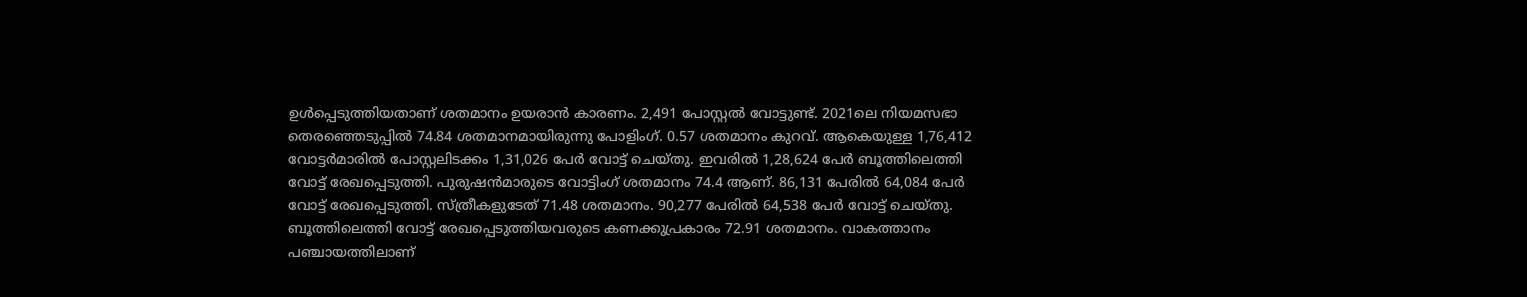ഉള്‍പ്പെടുത്തിയതാണ് ശതമാനം ഉയരാൻ കാരണം. 2,491 പോസ്റ്റല്‍ വോട്ടുണ്ട്. 2021ലെ നിയമസഭാ തെരഞ്ഞെടുപ്പിൽ 74.84 ശതമാനമായിരുന്നു പോളിംഗ്. 0.57 ശതമാനം കുറവ്. ആകെയുള്ള 1,76,412 വോട്ടര്‍മാരില്‍ പോസ്റ്റലിടക്കം 1,31,026 പേര്‍ വോട്ട് ചെയ്തു. ഇവരിൽ 1,28,624 പേര്‍ ബൂത്തിലെത്തി വോട്ട് രേഖപ്പെടുത്തി. പുരുഷന്‍മാരുടെ വോട്ടിംഗ് ശതമാനം 74.4 ആണ്. 86,131 പേരില്‍ 64,084 പേര്‍ വോട്ട് രേഖപ്പെടുത്തി. സ്ത്രീകളുടേത് 71.48 ശതമാനം. 90,277 പേരില്‍ 64,538 പേര്‍ വോട്ട് ചെയ്തു. ബൂത്തിലെത്തി വോട്ട് രേഖപ്പെടുത്തിയവരുടെ കണക്കുപ്രകാരം 72.91 ശതമാനം. വാകത്താനം പഞ്ചായത്തിലാണ്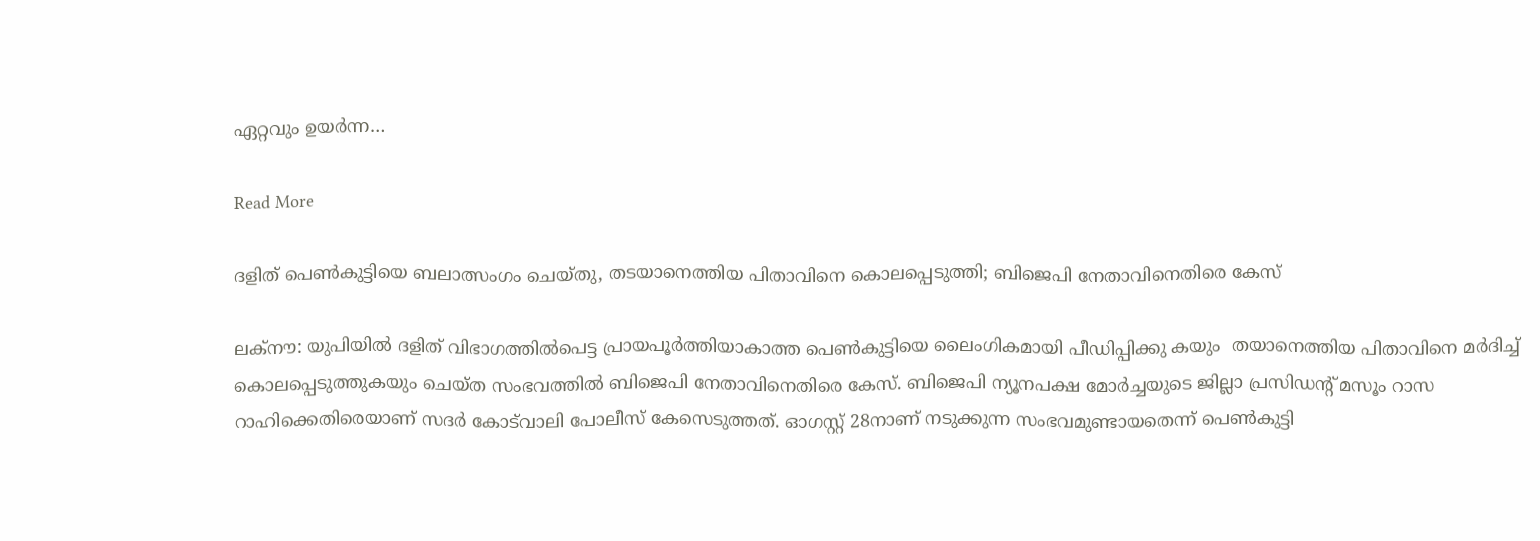ഏറ്റവും ഉയര്‍ന്ന…

Read More

ദളിത് പെണ്‍കുട്ടിയെ ബലാത്സംഗം ചെയ്തു, തടയാനെത്തിയ പിതാവിനെ കൊലപ്പെടുത്തി; ബിജെപി നേതാവിനെതിരെ കേസ്

ലക്‌നൗ: യുപിയില്‍ ദളിത് വിഭാഗത്തില്‍പെട്ട പ്രായപൂര്‍ത്തിയാകാത്ത പെണ്‍കുട്ടിയെ ലൈംഗികമായി പീഡിപ്പിക്കു കയും  തയാനെത്തിയ പിതാവിനെ മര്‍ദിച്ച് കൊലപ്പെടുത്തുകയും ചെയ്ത സംഭവത്തില്‍ ബിജെപി നേതാവിനെതിരെ കേസ്. ബിജെപി ന്യൂനപക്ഷ മോര്‍ച്ചയുടെ ജില്ലാ പ്രസിഡന്‍റ് മസൂം റാസ റാഹിക്കെതിരെയാണ് സദര്‍ കോട്‌വാലി പോലീസ് കേസെടുത്തത്. ഓഗസ്റ്റ് 28നാണ് നടുക്കുന്ന സംഭവമുണ്ടായതെന്ന് പെണ്‍കുട്ടി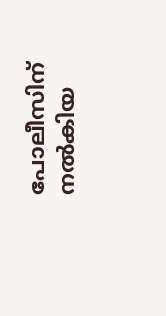പോലീസിന് നല്‍കിയ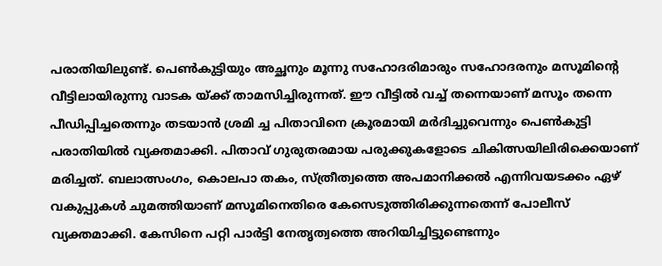പരാതിയിലുണ്ട്. പെണ്‍കുട്ടിയും അച്ഛനും മൂന്നു സഹോദരിമാരും സഹോദരനും മസൂമിന്‍റെ വീട്ടിലായിരുന്നു വാടക യ്ക്ക് താമസിച്ചിരുന്നത്. ഈ വീട്ടില്‍ വച്ച് തന്നെയാണ് മസൂം തന്നെ പീഡിപ്പിച്ചതെന്നും തടയാന്‍ ശ്രമി ച്ച പിതാവിനെ ക്രൂരമായി മര്‍ദിച്ചുവെന്നും പെണ്‍കുട്ടി പരാതിയില്‍ വ്യക്തമാക്കി. പിതാവ് ഗുരുതരമായ പരുക്കുകളോടെ ചികിത്സയിലിരിക്കെയാണ് മരിച്ചത്. ബലാത്സംഗം, കൊലപാ തകം, സ്ത്രീത്വത്തെ അപമാനിക്കല്‍ എന്നിവയടക്കം ഏഴ് വകുപ്പുകള്‍ ചുമത്തിയാണ് മസൂമിനെതിരെ കേസെടുത്തിരിക്കുന്നതെന്ന് പോലീസ് വ്യക്തമാക്കി. കേസിനെ പറ്റി പാര്‍ട്ടി നേതൃത്വത്തെ അറിയിച്ചിട്ടുണ്ടെന്നും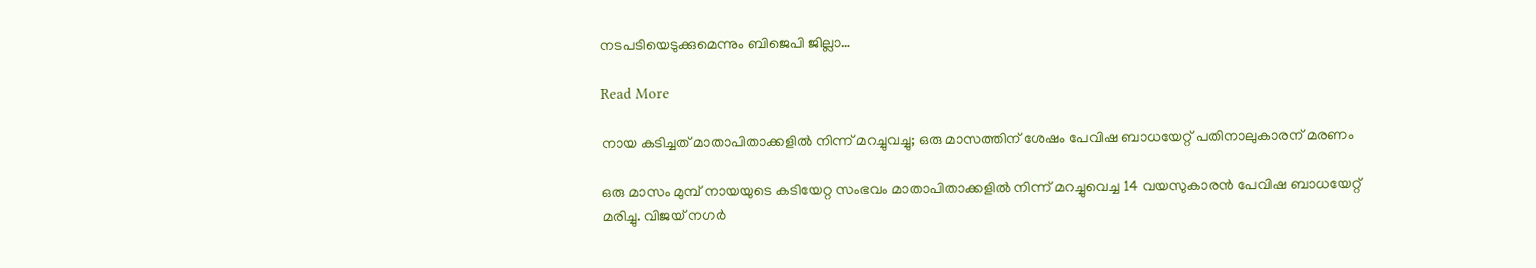നടപടിയെടുക്കുമെന്നും ബിജെപി ജില്ലാ…

Read More

നായ കടിച്ചത് മാതാപിതാക്കളിൽ നിന്ന് മറച്ചുവച്ചു; ഒരു മാസത്തിന് ശേഷം പേവിഷ ബാധയേറ്റ് പതിനാലുകാരന് മരണം

ഒരു മാസം മുമ്പ് നായയുടെ കടിയേറ്റ സംഭവം മാതാപിതാക്കളിൽ നിന്ന് മറച്ചുവെച്ച 14 വയസുകാരൻ പേവിഷ ബാധയേറ്റ് മരിച്ചു. വിജയ് നഗർ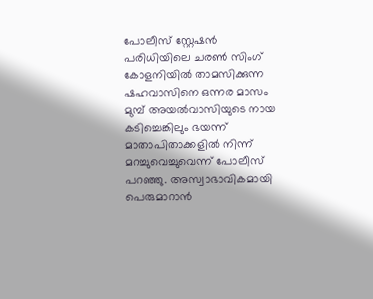പോലീസ് സ്റ്റേഷൻ പരിധിയിലെ ചരൺ സിംഗ് കോളനിയിൽ താമസിക്കുന്ന ഷഹവാസിനെ ഒന്നര മാസം മുമ്പ് അയൽവാസിയുടെ നായ കടിച്ചെങ്കിലും ഭയന്ന് മാതാപിതാക്കളിൽ നിന്ന് മറച്ചുവെച്ചുവെന്ന് പോലീസ് പറഞ്ഞു. അസ്വാഭാവികമായി പെരുമാറാൻ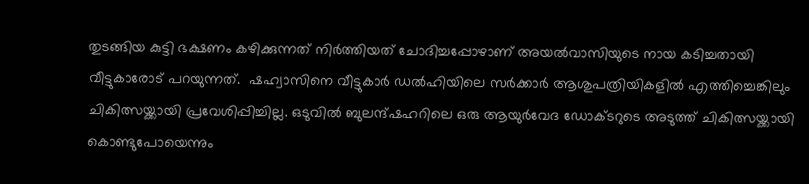തുടങ്ങിയ കുട്ടി ഭക്ഷണം കഴിക്കുന്നത് നിർത്തിയത് ചോദിച്ചപ്പോഴാണ് അയൽവാസിയുടെ നായ കടിച്ചതായി വീട്ടുകാരോട് പറയുന്നത്.  ഷഹ്വാസിനെ വീട്ടുകാർ ഡൽഹിയിലെ സർക്കാർ ആശുപത്രിയികളിൽ എത്തിച്ചെങ്കിലും ചികിത്സയ്ക്കായി പ്രവേശിപ്പിച്ചില്ല. ഒടുവിൽ ബുലന്ദ്ഷഹറിലെ ഒരു ആയുർവേദ ഡോക്ടറുടെ അടുത്ത് ചികിത്സയ്ക്കായി കൊണ്ടുപോയെന്നും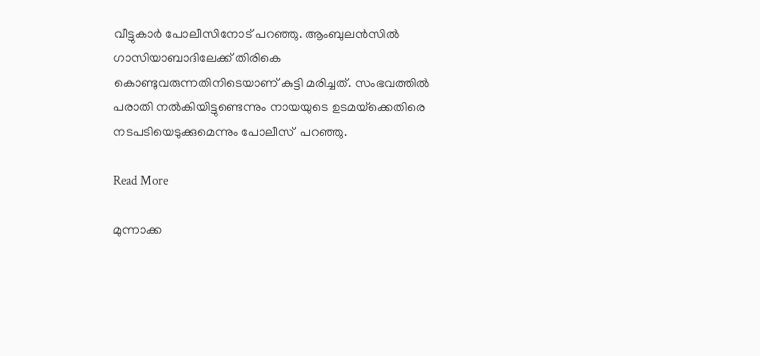വീട്ടുകാർ പോലീസിനോട് പറഞ്ഞു. ആംബുലൻസിൽ ഗാസിയാബാദിലേക്ക് തിരികെ കൊണ്ടുവരുന്നതിനിടെയാണ് കുട്ടി മരിച്ചത്. സംഭവത്തിൽ പരാതി നൽകിയിട്ടുണ്ടെന്നും നായയുടെ ഉടമയ്‌ക്കെതിരെ നടപടിയെടുക്കുമെന്നും പോലീസ്  പറഞ്ഞു.

Read More

മുന്നാക്ക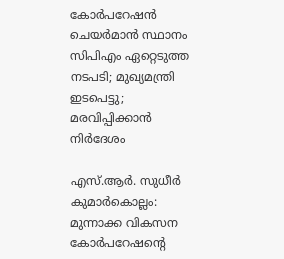കോർപറേഷൻ ചെയർമാൻ സ്ഥാനം സിപിഎം ഏറ്റെടുത്ത നടപടി; മുഖ്യമന്ത്രി ഇടപെട്ടു; മരവിപ്പിക്കാൻ നിർദേശം

എസ്.ആർ. സുധീർ കുമാർകൊല്ലം: മുന്നാക്ക വികസന കോർപറേഷന്‍റെ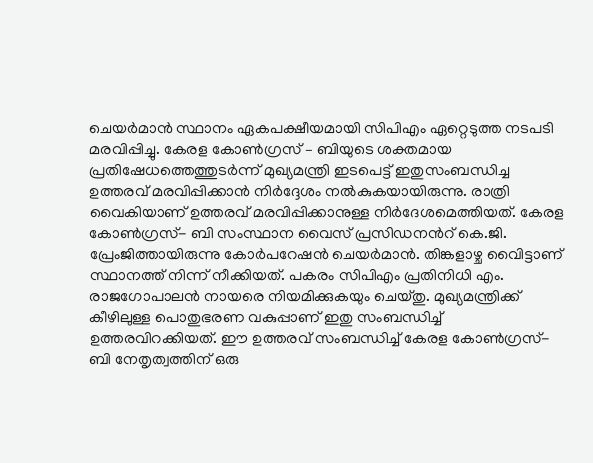ചെയർമാൻ സ്ഥാനം ഏകപക്ഷീയമായി സിപിഎം ഏറ്റെടുത്ത നടപടി മരവിപ്പിച്ചു. കേരള കോൺഗ്രസ് – ബിയുടെ ശക്തമായ പ്രതിഷേധത്തെത്തുടർന്ന് മുഖ്യമന്ത്രി ഇടപെട്ട് ഇതുസംബന്ധിച്ച ഉത്തരവ് മരവിപ്പിക്കാൻ നിർദ്ദേശം നൽകുകയായിരുന്നു. രാത്രി വൈകിയാണ് ഉത്തരവ് മരവിപ്പിക്കാനുള്ള നിർദേശമെത്തിയത്. കേരള കോൺഗ്രസ്- ബി സംസ്ഥാന വൈസ് പ്രസിഡനന്‍റ് കെ.ജി. പ്രേംജിത്തായിരുന്നു കോർപറേഷൻ ചെയർമാൻ. തിങ്കളാഴ്ച വൈിട്ടാണ് സ്ഥാനത്ത് നിന്ന് നീക്കിയത്. പകരം സിപിഎം പ്രതിനിധി എം. രാജഗോപാലൻ നായരെ നിയമിക്കുകയും ചെയ്തു. മുഖ്യമന്ത്രിക്ക് കീഴിലുള്ള പൊതുഭരണ വകുപ്പാണ് ഇതു സംബന്ധിച്ച് ഉത്തരവിറക്കിയത്. ഈ ഉത്തരവ് സംബന്ധിച്ച് കേരള കോൺഗ്രസ്- ബി നേതൃത്വത്തിന് ഒരു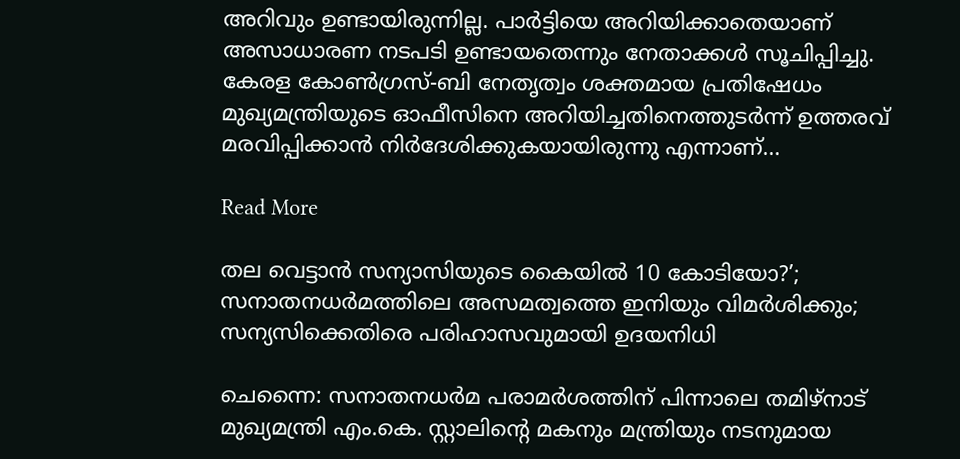അറിവും ഉണ്ടായിരുന്നില്ല. പാർട്ടിയെ അറിയിക്കാതെയാണ് അസാധാരണ നടപടി ഉണ്ടായതെന്നും നേതാക്കൾ സൂചിപ്പിച്ചു. കേരള കോൺഗ്രസ്-ബി നേതൃത്വം ശക്തമായ പ്രതിഷേധം മുഖ്യമന്ത്രിയുടെ ഓഫീസിനെ അറിയിച്ചതിനെത്തുടർന്ന് ഉത്തരവ് മരവിപ്പിക്കാൻ നിർദേശിക്കുകയായിരുന്നു എന്നാണ്…

Read More

തല വെട്ടാൻ സന്യാസിയുടെ കൈയിൽ 10 കോടിയോ?’; സനാതനധർമത്തിലെ അസമത്വത്തെ ഇനിയും വിമർശിക്കും; സന്യസിക്കെതിരെ പരിഹാസവുമായി ഉദയനിധി

ചെന്നൈ: സനാതനധര്‍മ പരാമര്‍ശത്തിന് പിന്നാലെ തമിഴ്നാട് മുഖ്യമന്ത്രി എം.കെ. സ്റ്റാലിന്‍റെ മകനും മന്ത്രിയും നടനുമായ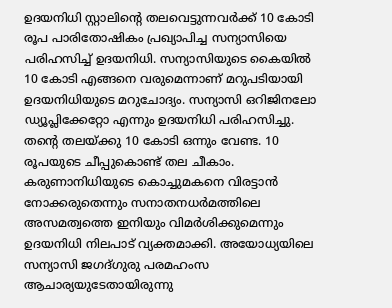ഉദയനിധി സ്റ്റാലിന്‍റെ തലവെട്ടുന്നവര്‍ക്ക് 10 കോടി രൂപ പാരിതോഷികം പ്രഖ്യാപിച്ച സന്യാസിയെ പരിഹസിച്ച് ഉദയനിധി. സന്യാസിയുടെ കൈയിൽ 10 കോടി എങ്ങനെ വരുമെന്നാണ് മറുപടിയായി ഉദയനിധിയുടെ മറുചോദ്യം. സന്യാസി ഒറിജിനലോ ഡ്യൂപ്ലിക്കേറ്റോ എന്നും ഉദയനിധി പരിഹസിച്ചു. തന്‍റെ തലയ്ക്കു 10 കോടി ഒന്നും വേണ്ട. 10 രൂപയുടെ ചീപ്പുകൊണ്ട് തല ചീകാം. കരുണാനിധിയുടെ കൊച്ചുമകനെ വിരട്ടാൻ നോക്കരുതെന്നും സനാതനധർമത്തിലെ അസമത്വത്തെ ഇനിയും വിമർശിക്കുമെന്നും ഉദയനിധി നിലപാട് വ്യക്തമാക്കി. അയോധ്യയിലെ സന്യാസി ജഗദ്ഗുരു പരമഹംസ ആചാര്യയുടേതായിരുന്നു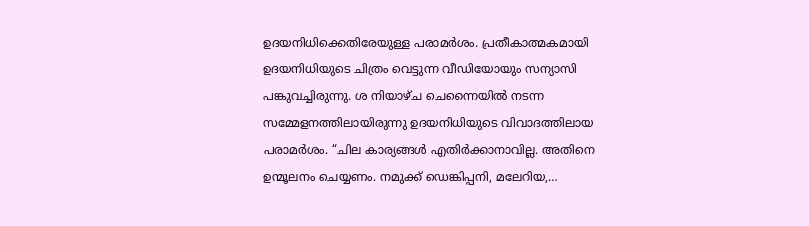ഉദയനിധിക്കെതിരേയുള്ള പരാമർശം. പ്രതീകാത്മകമായി ഉദയനിധിയുടെ ചിത്രം വെട്ടുന്ന വീഡിയോയും സന്യാസി പങ്കുവച്ചിരുന്നു. ശ നിയാഴ്ച ചെന്നൈയില്‍ നടന്ന സമ്മേളനത്തിലായിരുന്നു ഉദയനിധിയുടെ വിവാദത്തിലായ പരാമര്‍ശം. “ചില കാര്യങ്ങൾ എതിർക്കാനാവില്ല. അതിനെ ഉന്മൂലനം ചെയ്യണം. നമുക്ക് ഡെങ്കിപ്പനി, മലേറിയ,…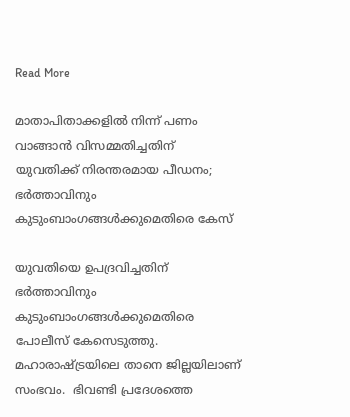Read More

മാതാപിതാക്കളിൽ നിന്ന് പണം വാങ്ങാൻ വിസമ്മതിച്ചതിന് യുവതിക്ക് നിരന്തരമായ പീഡനം; ഭർത്താവിനും കുടുംബാംഗങ്ങൾക്കുമെതിരെ കേസ്

യുവതിയെ ഉപദ്രവിച്ചതിന് ഭർത്താവിനും കുടുംബാംഗങ്ങൾക്കുമെതിരെ പോലീസ് കേസെടുത്തു. മഹാരാഷ്ട്രയിലെ താനെ ജില്ലയിലാണ് സംഭവം.  ഭിവണ്ടി പ്രദേശത്തെ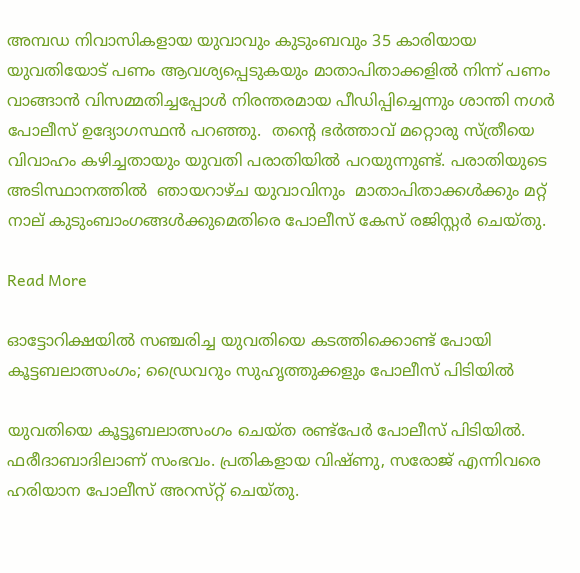അമ്പഡ നിവാസികളായ യുവാവും കുടുംബവും 35 കാരിയായ യുവതിയോട് പണം ആവശ്യപ്പെടുകയും മാതാപിതാക്കളിൽ നിന്ന് പണം വാങ്ങാൻ വിസമ്മതിച്ചപ്പോൾ നിരന്തരമായ പീഡിപ്പിച്ചെന്നും ശാന്തി നഗർ പോലീസ് ഉദ്യോഗസ്ഥൻ പറഞ്ഞു.  തന്‍റെ ഭർത്താവ് മറ്റൊരു സ്ത്രീയെ വിവാഹം കഴിച്ചതായും യുവതി പരാതിയിൽ പറയുന്നുണ്ട്. പരാതിയുടെ അടിസ്ഥാനത്തിൽ  ഞായറാഴ്ച യുവാവിനും  മാതാപിതാക്കൾക്കും മറ്റ് നാല് കുടുംബാംഗങ്ങൾക്കുമെതിരെ പോലീസ് കേസ് രജിസ്റ്റർ ചെയ്തു.

Read More

ഓട്ടോറിക്ഷയിൽ സഞ്ചരിച്ച യുവതിയെ കടത്തിക്കൊണ്ട് പോയി കൂട്ടബലാത്സംഗം; ഡ്രൈവറും സുഹൃത്തുക്കളും പോലീസ് പിടിയിൽ

യുവതിയെ കൂട്ടൂബലാത്സംഗം ചെയ്ത രണ്ട്പേർ പോലീസ് പിടിയിൽ. ഫരീദാബാദിലാണ് സംഭവം. പ്രതികളായ വിഷ്ണു, സരോജ് എന്നിവരെ ഹരിയാന പോലീസ് അറസ്‍റ്റ് ചെയ്തു.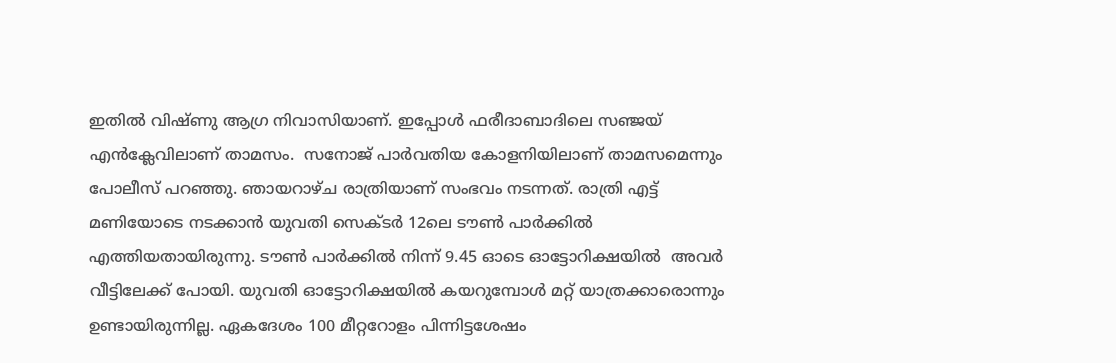ഇതിൽ വിഷ്ണു ആഗ്ര നിവാസിയാണ്. ഇപ്പോൾ ഫരീദാബാദിലെ സഞ്ജയ് എൻക്ലേവിലാണ് താമസം.  സനോജ് പാർവതിയ കോളനിയിലാണ് താമസമെന്നും  പോലീസ് പറഞ്ഞു. ഞായറാഴ്ച രാത്രിയാണ് സംഭവം നടന്നത്. രാത്രി എട്ട് മണിയോടെ നടക്കാൻ യുവതി സെക്ടർ 12ലെ ടൗൺ പാർക്കിൽ എത്തിയതായിരുന്നു. ടൗൺ പാർക്കിൽ നിന്ന് 9.45 ഓടെ ഓട്ടോറിക്ഷയിൽ  അവർ വീട്ടിലേക്ക് പോയി. യുവതി ഓട്ടോറിക്ഷയിൽ കയറുമ്പോൾ മറ്റ് യാത്രക്കാരൊന്നും ഉണ്ടായിരുന്നില്ല. ഏകദേശം 100 മീറ്ററോളം പിന്നിട്ടശേഷം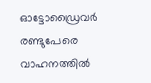ഓട്ടോഡ്രൈവർ രണ്ടുപേരെ വാഹനത്തിൽ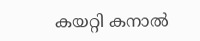കയറ്റി കനാൽ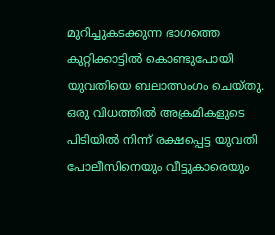മുറിച്ചുകടക്കുന്ന ഭാഗത്തെ കുറ്റിക്കാട്ടിൽ കൊണ്ടുപോയി യുവതിയെ ബലാത്സംഗം ചെയ്തു. ഒരു വിധത്തിൽ അക്രമികളുടെ പിടിയിൽ നിന്ന് രക്ഷപ്പെട്ട യുവതി പോലീസിനെയും വീട്ടുകാരെയും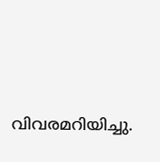വിവരമറിയിച്ചു.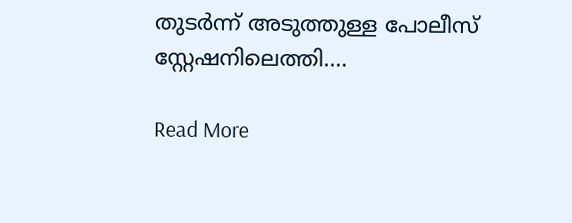തുടർന്ന് അടുത്തുള്ള പോലീസ് സ്റ്റേഷനിലെത്തി.…

Read More